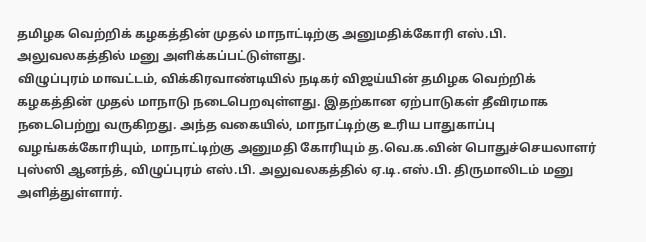தமிழக வெற்றிக் கழகத்தின் முதல் மாநாட்டிற்கு அனுமதிக்கோரி எஸ்.பி. அலுவலகத்தில் மனு அளிக்கப்பட்டுள்ளது.
விழுப்புரம் மாவட்டம், விக்கிரவாண்டியில் நடிகர் விஜய்யின் தமிழக வெற்றிக் கழகத்தின் முதல் மாநாடு நடைபெறவுள்ளது. இதற்கான ஏற்பாடுகள் தீவிரமாக நடைபெற்று வருகிறது. அந்த வகையில், மாநாட்டிற்கு உரிய பாதுகாப்பு வழங்கக்கோரியும், மாநாட்டிற்கு அனுமதி கோரியும் த.வெ.க.வின் பொதுச்செயலாளர் புஸ்ஸி ஆனந்த், விழுப்புரம் எஸ்.பி. அலுவலகத்தில் ஏ.டி.எஸ்.பி. திருமாலிடம் மனு அளித்துள்ளார்.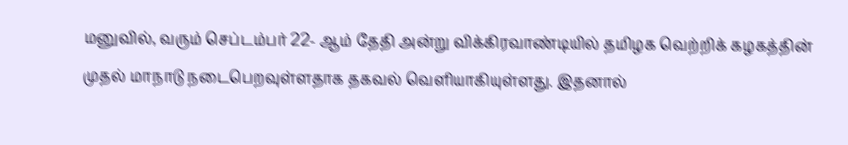மனுவில், வரும் செப்டம்பர் 22- ஆம் தேதி அன்று விக்கிரவாண்டியில் தமிழக வெற்றிக் கழகத்தின் முதல் மாநாடு நடைபெறவுள்ளதாக தகவல் வெளியாகியுள்ளது. இதனால்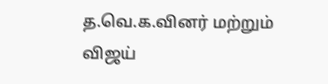த.வெ.க.வினர் மற்றும் விஜய்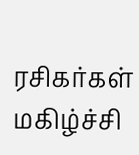ரசிகர்கள் மகிழ்ச்சி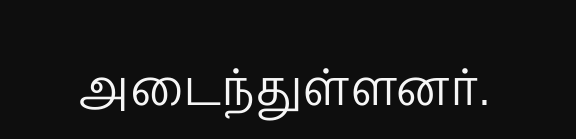அடைந்துள்ளனர்.